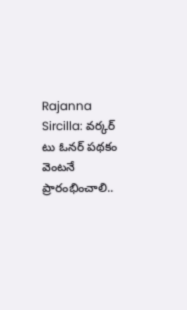Rajanna Sircilla: వర్కర్ టు ఓనర్ పథకం వెంటనే ప్రారంభించాలి..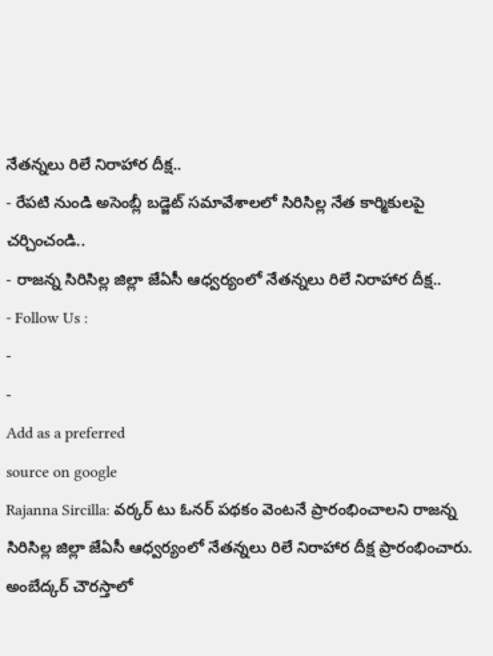నేతన్నలు రిలే నిరాహార దీక్ష..
- రేపటి నుండి అసెంబ్లీ బడ్జెట్ సమావేశాలలో సిరిసిల్ల నేత కార్మికులపై చర్చించండి..
- రాజన్న సిరిసిల్ల జిల్లా జేఏసీ ఆధ్వర్యంలో నేతన్నలు రిలే నిరాహార దీక్ష..
- Follow Us :
-
-
Add as a preferred
source on google
Rajanna Sircilla: వర్కర్ టు ఓనర్ పథకం వెంటనే ప్రారంభించాలని రాజన్న సిరిసిల్ల జిల్లా జేఏసీ ఆధ్వర్యంలో నేతన్నలు రిలే నిరాహార దీక్ష ప్రారంభించారు. అంబేద్కర్ చౌరస్తాలో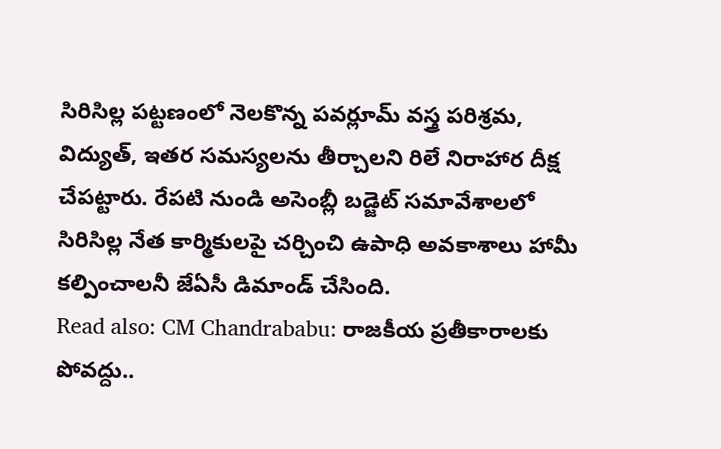సిరిసిల్ల పట్టణంలో నెలకొన్న పవర్లూమ్ వస్త్ర పరిశ్రమ, విద్యుత్, ఇతర సమస్యలను తీర్చాలని రిలే నిరాహార దీక్ష చేపట్టారు. రేపటి నుండి అసెంబ్లీ బడ్జెట్ సమావేశాలలో సిరిసిల్ల నేత కార్మికులపై చర్చించి ఉపాధి అవకాశాలు హామీ కల్పించాలనీ జేఏసీ డిమాండ్ చేసింది.
Read also: CM Chandrababu: రాజకీయ ప్రతీకారాలకు పోవద్దు..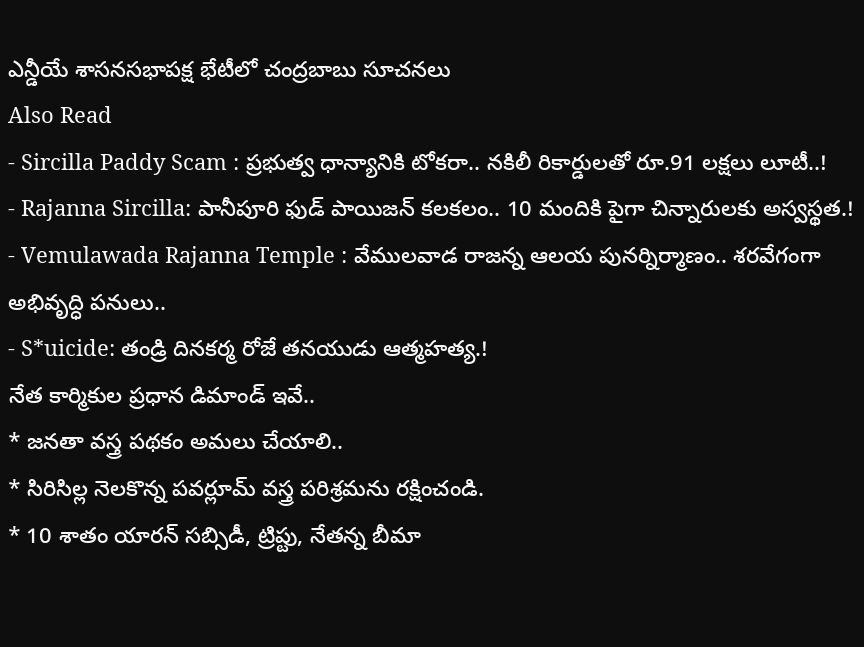ఎన్డీయే శాసనసభాపక్ష భేటీలో చంద్రబాబు సూచనలు
Also Read
- Sircilla Paddy Scam : ప్రభుత్వ ధాన్యానికి టోకరా.. నకిలీ రికార్డులతో రూ.91 లక్షలు లూటీ..!
- Rajanna Sircilla: పానీపూరి ఫుడ్ పాయిజన్ కలకలం.. 10 మందికి పైగా చిన్నారులకు అస్వస్థత.!
- Vemulawada Rajanna Temple : వేములవాడ రాజన్న ఆలయ పునర్నిర్మాణం.. శరవేగంగా అభివృద్ధి పనులు..
- S*uicide: తండ్రి దినకర్మ రోజే తనయుడు ఆత్మహత్య.!
నేత కార్మికుల ప్రధాన డిమాండ్ ఇవే..
* జనతా వస్త్ర పథకం అమలు చేయాలి..
* సిరిసిల్ల నెలకొన్న పవర్లూమ్ వస్త్ర పరిశ్రమను రక్షించండి.
* 10 శాతం యారన్ సబ్సిడీ, ట్రిప్టు, నేతన్న బీమా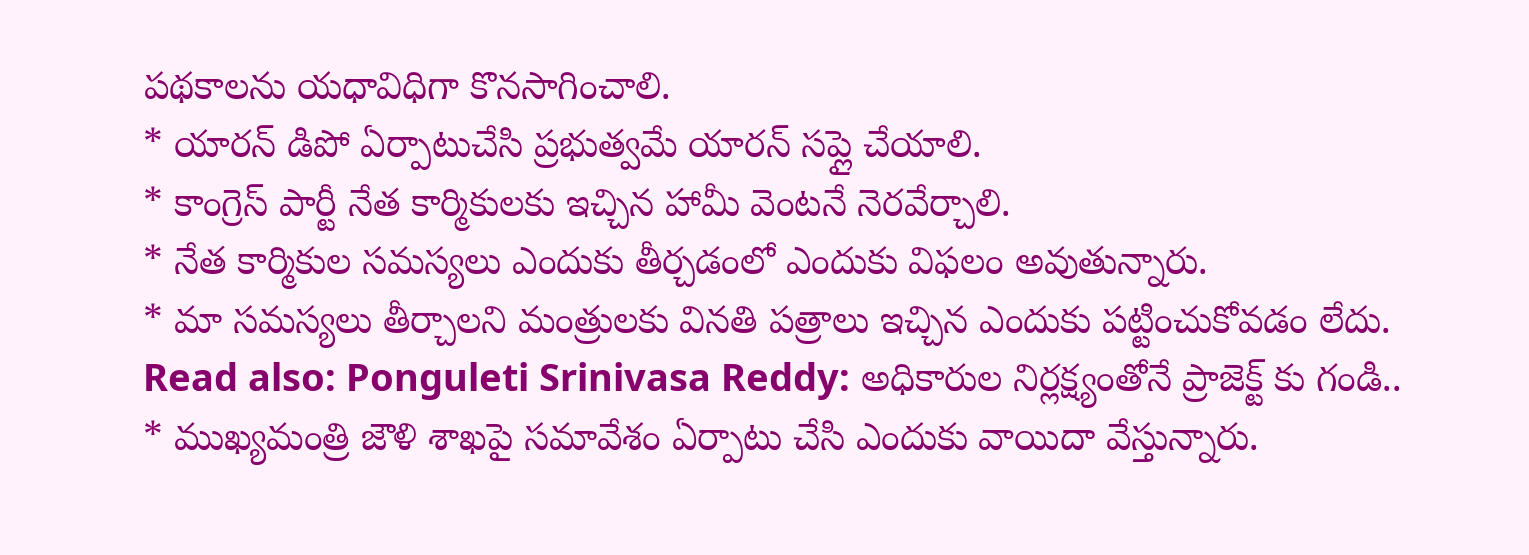పథకాలను యధావిధిగా కొనసాగించాలి.
* యారన్ డిపో ఏర్పాటుచేసి ప్రభుత్వమే యారన్ సప్లై చేయాలి.
* కాంగ్రెస్ పార్టీ నేత కార్మికులకు ఇచ్చిన హామీ వెంటనే నెరవేర్చాలి.
* నేత కార్మికుల సమస్యలు ఎందుకు తీర్చడంలో ఎందుకు విఫలం అవుతున్నారు.
* మా సమస్యలు తీర్చాలని మంత్రులకు వినతి పత్రాలు ఇచ్చిన ఎందుకు పట్టించుకోవడం లేదు.
Read also: Ponguleti Srinivasa Reddy: అధికారుల నిర్లక్ష్యంతోనే ప్రాజెక్ట్ కు గండి..
* ముఖ్యమంత్రి జౌళి శాఖపై సమావేశం ఏర్పాటు చేసి ఎందుకు వాయిదా వేస్తున్నారు.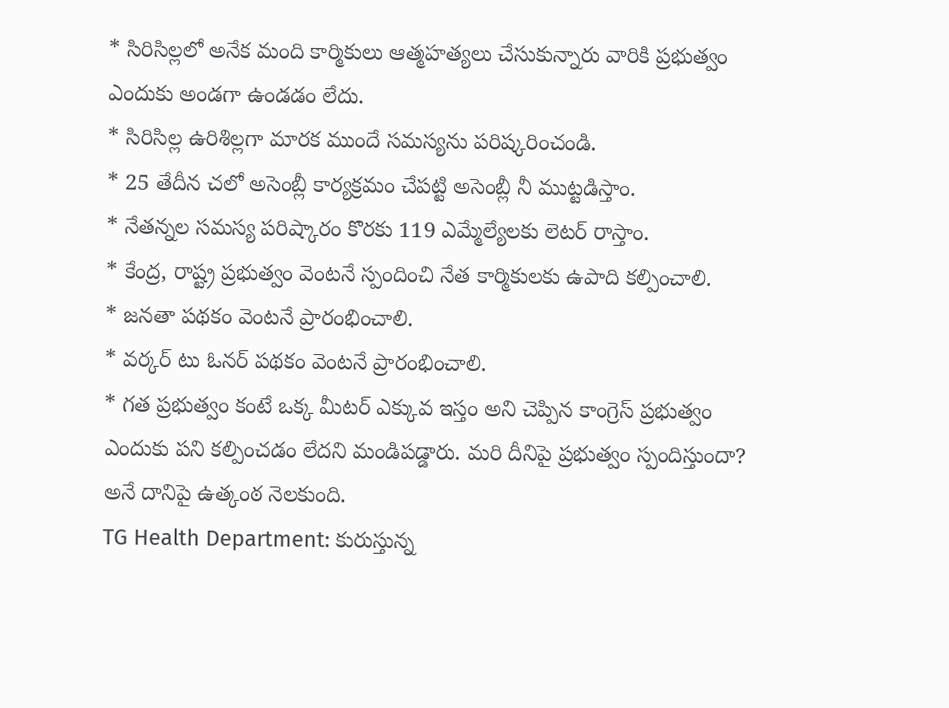* సిరిసిల్లలో అనేక మంది కార్మికులు ఆత్మహత్యలు చేసుకున్నారు వారికి ప్రభుత్వం ఎందుకు అండగా ఉండడం లేదు.
* సిరిసిల్ల ఉరిశిల్లగా మారక ముందే సమస్యను పరిష్కరించండి.
* 25 తేదీన చలో అసెంబ్లీ కార్యక్రమం చేపట్టి అసెంబ్లీ నీ ముట్టడిస్తాం.
* నేతన్నల సమస్య పరిష్కారం కొరకు 119 ఎమ్మేల్యేలకు లెటర్ రాస్తాం.
* కేంద్ర, రాష్ట్ర ప్రభుత్వం వెంటనే స్పందించి నేత కార్మికులకు ఉపాది కల్పించాలి.
* జనతా పథకం వెంటనే ప్రారంభించాలి.
* వర్కర్ టు ఓనర్ పథకం వెంటనే ప్రారంభించాలి.
* గత ప్రభుత్వం కంటే ఒక్క మీటర్ ఎక్కువ ఇస్తం అని చెప్పిన కాంగ్రెస్ ప్రభుత్వం ఎందుకు పని కల్పించడం లేదని మండిపడ్డారు. మరి దీనిపై ప్రభుత్వం స్పందిస్తుందా? అనే దానిపై ఉత్కంఠ నెలకుంది.
TG Health Department: కురుస్తున్న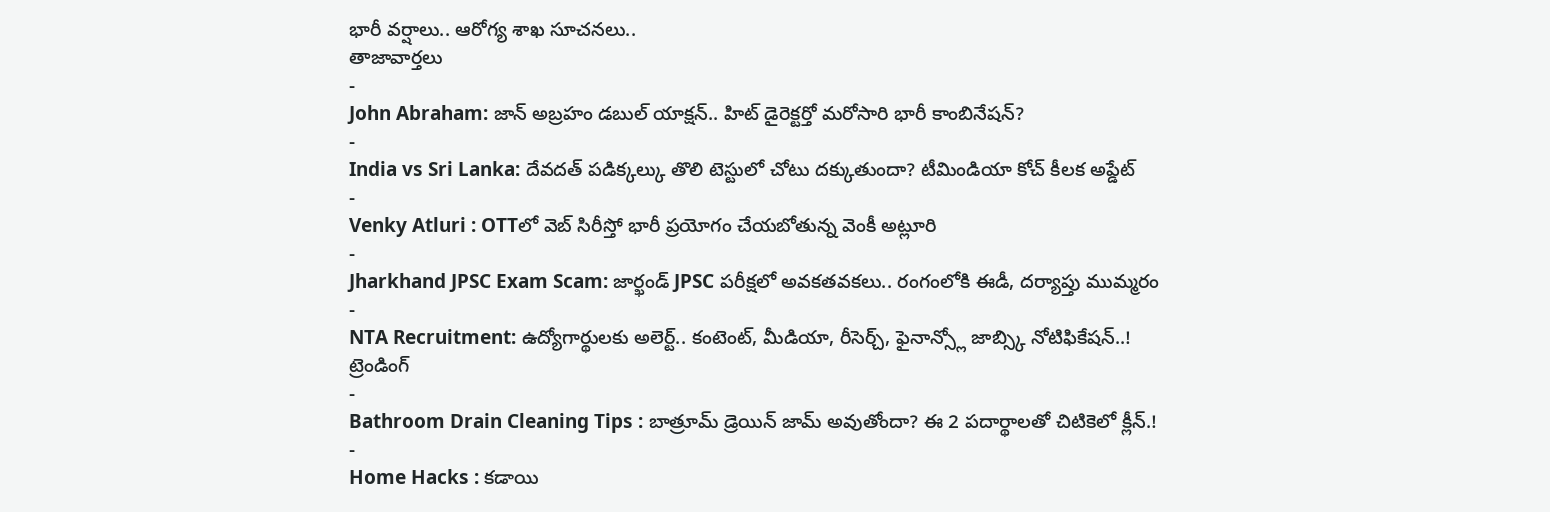భారీ వర్షాలు.. ఆరోగ్య శాఖ సూచనలు..
తాజావార్తలు
-
John Abraham: జాన్ అబ్రహం డబుల్ యాక్షన్.. హిట్ డైరెక్టర్తో మరోసారి భారీ కాంబినేషన్?
-
India vs Sri Lanka: దేవదత్ పడిక్కల్కు తొలి టెస్టులో చోటు దక్కుతుందా? టీమిండియా కోచ్ కీలక అప్డేట్
-
Venky Atluri : OTTలో వెబ్ సిరీస్తో భారీ ప్రయోగం చేయబోతున్న వెంకీ అట్లూరి
-
Jharkhand JPSC Exam Scam: జార్ఖండ్ JPSC పరీక్షలో అవకతవకలు.. రంగంలోకి ఈడీ, దర్యాప్తు ముమ్మరం
-
NTA Recruitment: ఉద్యోగార్థులకు అలెర్ట్.. కంటెంట్, మీడియా, రీసెర్చ్, ఫైనాన్స్లో జాబ్స్కి నోటిఫికేషన్..!
ట్రెండింగ్
-
Bathroom Drain Cleaning Tips : బాత్రూమ్ డ్రెయిన్ జామ్ అవుతోందా? ఈ 2 పదార్థాలతో చిటికెలో క్లీన్.!
-
Home Hacks : కడాయి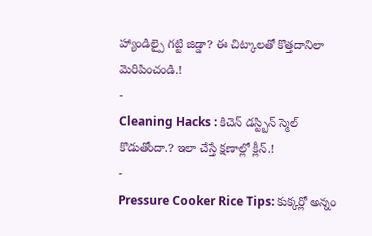హ్యాండిల్పై గట్టి జిడ్డా? ఈ చిట్కాలతో కొత్తదానిలా మెరిపించండి.!
-
Cleaning Hacks : కిచెన్ డస్ట్బిన్ స్మెల్ కొడుతోందా.? ఇలా చేస్తే క్షణాల్లో క్లీన్.!
-
Pressure Cooker Rice Tips: కుక్కర్లో అన్నం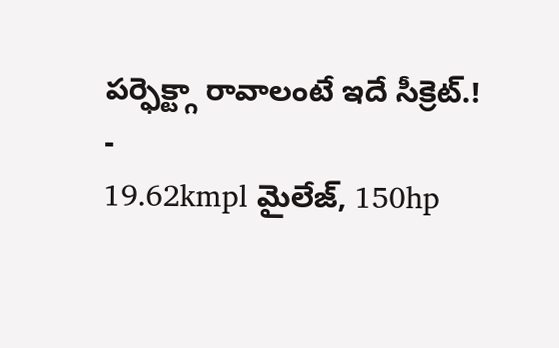పర్ఫెక్ట్గా రావాలంటే ఇదే సీక్రెట్.!
-
19.62kmpl మైలేజ్, 150hp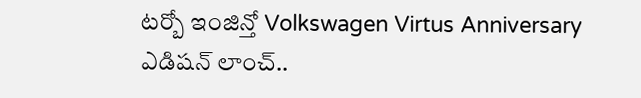టర్బో ఇంజిన్తో Volkswagen Virtus Anniversary ఎడిషన్ లాంచ్..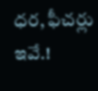ధర, ఫీచర్లు ఇవే.!